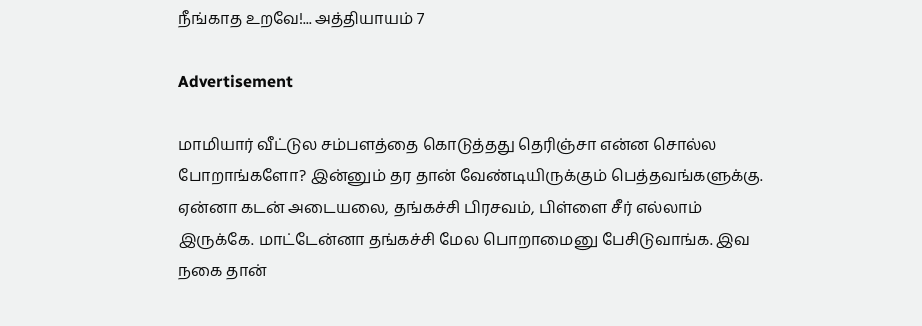நீங்காத உறவே!... அத்தியாயம் 7

Advertisement

மாமியார் வீட்டுல சம்பளத்தை கொடுத்தது தெரிஞ்சா என்ன சொல்ல போறாங்களோ? இன்னும் தர தான் வேண்டியிருக்கும் பெத்தவங்களுக்கு. ஏன்னா கடன் அடையலை, தங்கச்சி பிரசவம், பிள்ளை சீர் எல்லாம் இருக்கே. மாட்டேன்னா தங்கச்சி மேல பொறாமைனு பேசிடுவாங்க. இவ நகை தான்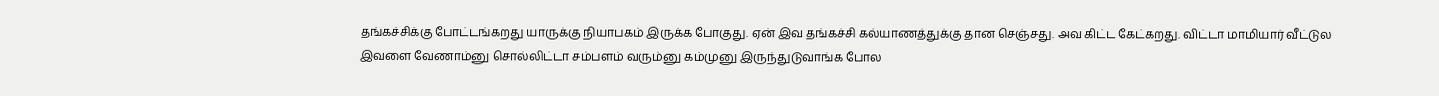தங்கச்சிக்கு போட்டங்கறது யாருக்கு நியாபகம் இருக்க போகுது. ஏன் இவ தங்கச்சி கல்யாணத்துக்கு தான செஞ்சது. அவ கிட்ட கேட்கறது. விட்டா மாமியார் வீட்டுல இவளை வேணாம்னு சொல்லிட்டா சம்பளம் வரும்னு கம்முனு இருந்துடுவாங்க போல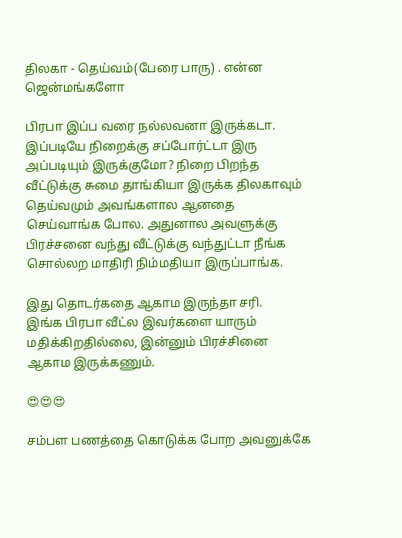திலகா - தெய்வம்(பேரை பாரு) . என்ன ஜென்மங்களோ

பிரபா இப்ப வரை நல்லவனா இருக்கடா. இப்படியே நிறைக்கு சப்போர்ட்டா இரு
அப்படியும் இருக்குமோ? நிறை பிறந்த வீட்டுக்கு சுமை தாங்கியா இருக்க திலகாவும் தெய்வமும் அவங்களால ஆனதை செய்வாங்க போல. அதுனால அவளுக்கு பிரச்சனை வந்து வீட்டுக்கு வந்துட்டா நீங்க சொல்லற மாதிரி நிம்மதியா இருப்பாங்க.

இது தொடர்கதை ஆகாம இருந்தா சரி.
இங்க பிரபா வீட்ல இவர்களை யாரும் மதிக்கிறதில்லை, இன்னும் பிரச்சினை ஆகாம இருக்கணும்.

😍😍😍

சம்பள பணத்தை கொடுக்க போற அவனுக்கே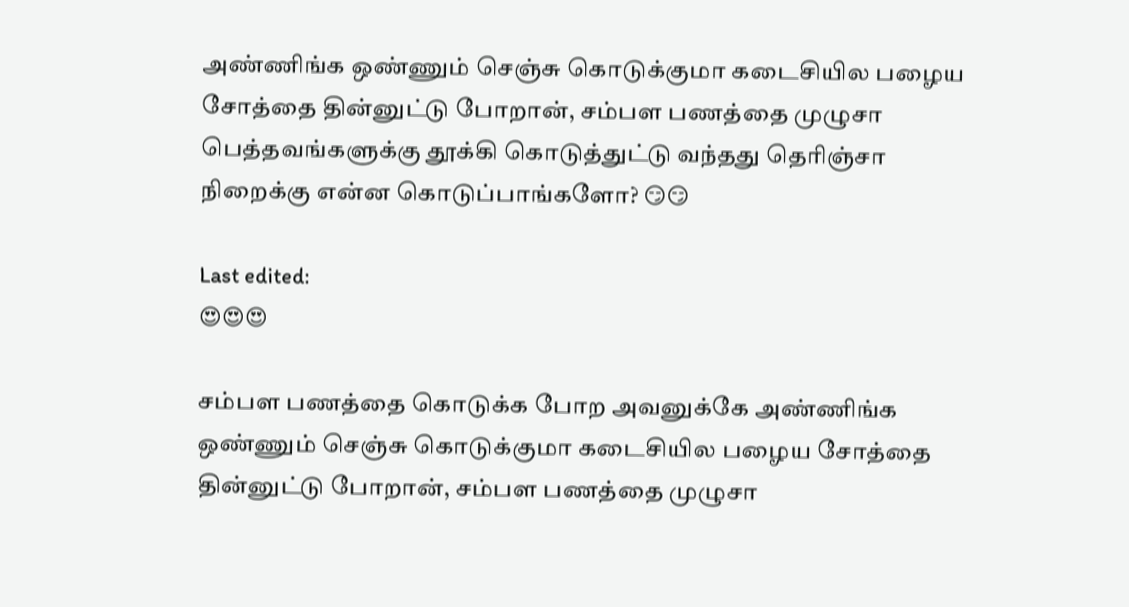அண்ணிங்க ஒண்ணும் செஞ்சு கொடுக்குமா கடைசியில பழைய சோத்தை தின்னுட்டு போறான், சம்பள பணத்தை முழுசா பெத்தவங்களுக்கு தூக்கி கொடுத்துட்டு வந்தது தெரிஞ்சா நிறைக்கு என்ன கொடுப்பாங்களோ? 😏😏

Last edited:
😍😍😍

சம்பள பணத்தை கொடுக்க போற அவனுக்கே அண்ணிங்க ஒண்ணும் செஞ்சு கொடுக்குமா கடைசியில பழைய சோத்தை தின்னுட்டு போறான், சம்பள பணத்தை முழுசா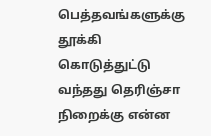பெத்தவங்களுக்கு தூக்கி கொடுத்துட்டு வந்தது தெரிஞ்சா நிறைக்கு என்ன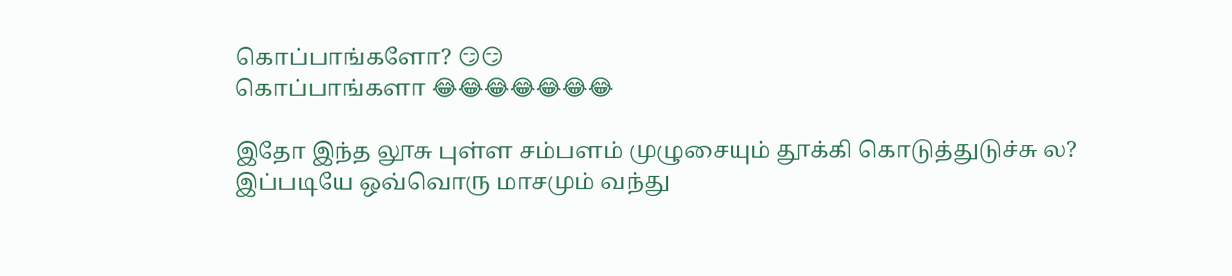கொப்பாங்களோ? 😏😏
கொப்பாங்களா 😂😂😂😂😂😂😂

இதோ இந்த லூசு புள்ள சம்பளம் முழுசையும் தூக்கி கொடுத்துடுச்சு ல?
இப்படியே ஒவ்வொரு மாசமும் வந்து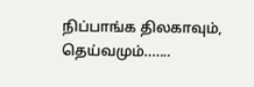நிப்பாங்க திலகாவும், தெய்வமும்.......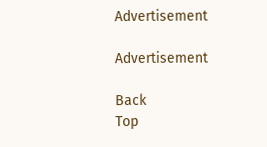Advertisement

Advertisement

Back
Top